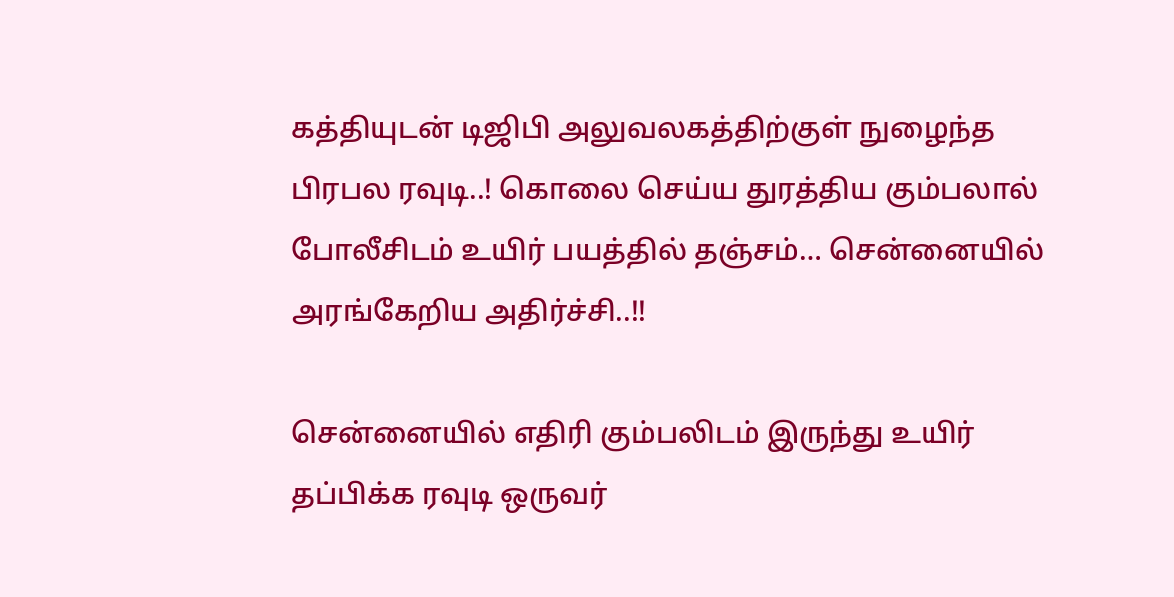கத்தியுடன் டிஜிபி அலுவலகத்திற்குள் நுழைந்த பிரபல ரவுடி..! கொலை செய்ய துரத்திய கும்பலால் போலீசிடம் உயிர் பயத்தில் தஞ்சம்… சென்னையில் அரங்கேறிய அதிர்ச்சி..!!

சென்னையில் எதிரி கும்பலிடம் இருந்து உயிர் தப்பிக்க ரவுடி ஒருவர்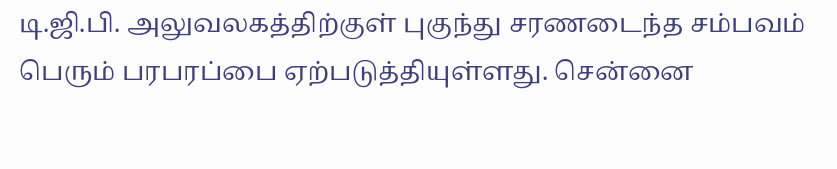டி.ஜி.பி. அலுவலகத்திற்குள் புகுந்து சரணடைந்த சம்பவம் பெரும் பரபரப்பை ஏற்படுத்தியுள்ளது. சென்னை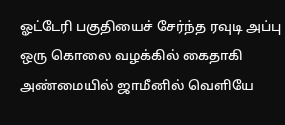ஓட்டேரி பகுதியைச் சேர்ந்த ரவுடி அப்பு ஒரு கொலை வழக்கில் கைதாகி அண்மையில் ஜாமீனில் வெளியே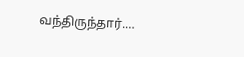வந்திருந்தார்.…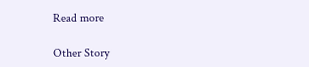Read more

Other Story